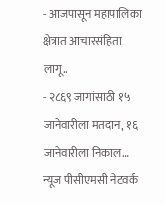- आजपासून महापालिका क्षेत्रात आचारसंहिता लागू..
- २८६९ जागांसाठी १५ जानेवारीला मतदान, १६ जानेवारीला निकाल…
न्यूज पीसीएमसी नेटवर्क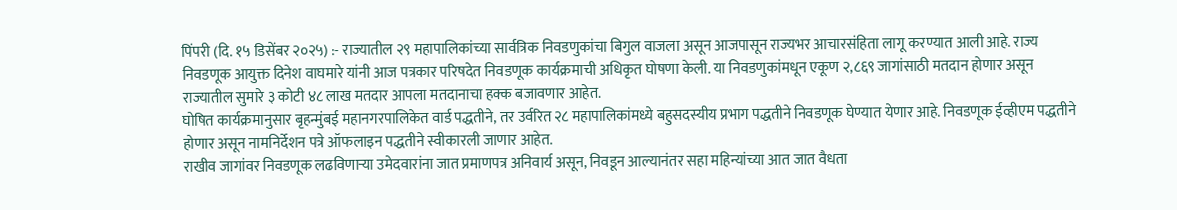पिंपरी (दि. १५ डिसेंबर २०२५) :- राज्यातील २९ महापालिकांच्या सार्वत्रिक निवडणुकांचा बिगुल वाजला असून आजपासून राज्यभर आचारसंहिता लागू करण्यात आली आहे. राज्य निवडणूक आयुक्त दिनेश वाघमारे यांनी आज पत्रकार परिषदेत निवडणूक कार्यक्रमाची अधिकृत घोषणा केली. या निवडणुकांमधून एकूण २,८६९ जागांसाठी मतदान होणार असून राज्यातील सुमारे ३ कोटी ४८ लाख मतदार आपला मतदानाचा हक्क बजावणार आहेत.
घोषित कार्यक्रमानुसार बृहन्मुंबई महानगरपालिकेत वार्ड पद्धतीने, तर उर्वरित २८ महापालिकांमध्ये बहुसदस्यीय प्रभाग पद्धतीने निवडणूक घेण्यात येणार आहे. निवडणूक ईव्हीएम पद्धतीने होणार असून नामनिर्देशन पत्रे ऑफलाइन पद्धतीने स्वीकारली जाणार आहेत.
राखीव जागांवर निवडणूक लढविणाऱ्या उमेदवारांना जात प्रमाणपत्र अनिवार्य असून, निवडून आल्यानंतर सहा महिन्यांच्या आत जात वैधता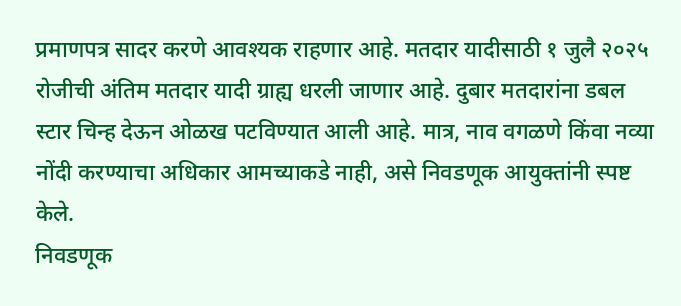प्रमाणपत्र सादर करणे आवश्यक राहणार आहे. मतदार यादीसाठी १ जुलै २०२५ रोजीची अंतिम मतदार यादी ग्राह्य धरली जाणार आहे. दुबार मतदारांना डबल स्टार चिन्ह देऊन ओळख पटविण्यात आली आहे. मात्र, नाव वगळणे किंवा नव्या नोंदी करण्याचा अधिकार आमच्याकडे नाही, असे निवडणूक आयुक्तांनी स्पष्ट केले.
निवडणूक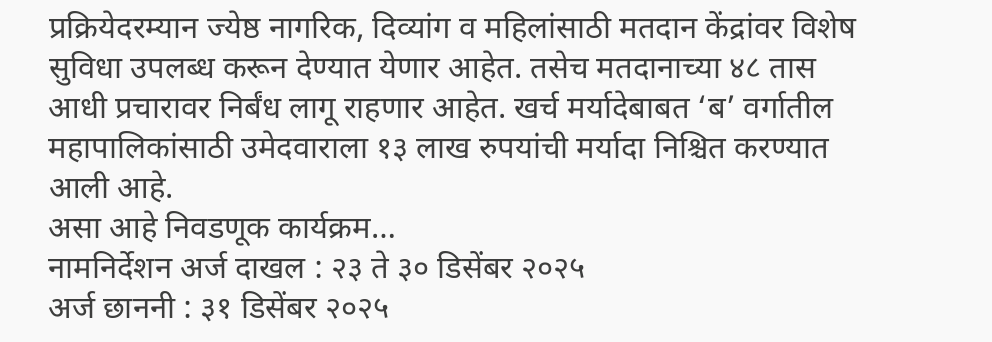प्रक्रियेदरम्यान ज्येष्ठ नागरिक, दिव्यांग व महिलांसाठी मतदान केंद्रांवर विशेष सुविधा उपलब्ध करून देण्यात येणार आहेत. तसेच मतदानाच्या ४८ तास आधी प्रचारावर निर्बंध लागू राहणार आहेत. खर्च मर्यादेबाबत ‘ब’ वर्गातील महापालिकांसाठी उमेदवाराला १३ लाख रुपयांची मर्यादा निश्चित करण्यात आली आहे.
असा आहे निवडणूक कार्यक्रम…
नामनिर्देशन अर्ज दाखल : २३ ते ३० डिसेंबर २०२५
अर्ज छाननी : ३१ डिसेंबर २०२५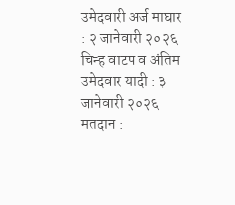उमेदवारी अर्ज माघार : २ जानेवारी २०२६
चिन्ह वाटप व अंतिम उमेदवार यादी : ३ जानेवारी २०२६
मतदान :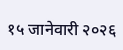१५ जानेवारी २०२६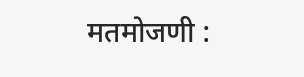मतमोजणी :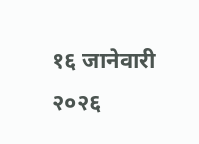१६ जानेवारी २०२६